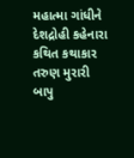મહાત્મા ગાંધીને દેશદ્રોહી કહેનારા કથિત કથાકાર તરુણ મુરારી બાપુ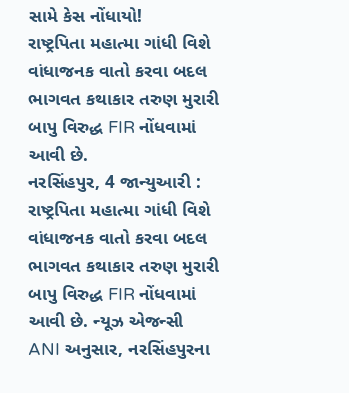સામે કેસ નોંધાયો!
રાષ્ટ્રપિતા મહાત્મા ગાંધી વિશે વાંધાજનક વાતો કરવા બદલ ભાગવત કથાકાર તરુણ મુરારી બાપુ વિરુદ્ધ FIR નોંધવામાં આવી છે.
નરસિંહપુર, 4 જાન્યુઆરી : રાષ્ટ્રપિતા મહાત્મા ગાંધી વિશે વાંધાજનક વાતો કરવા બદલ ભાગવત કથાકાર તરુણ મુરારી બાપુ વિરુદ્ધ FIR નોંધવામાં આવી છે. ન્યૂઝ એજન્સી ANI અનુસાર, નરસિંહપુરના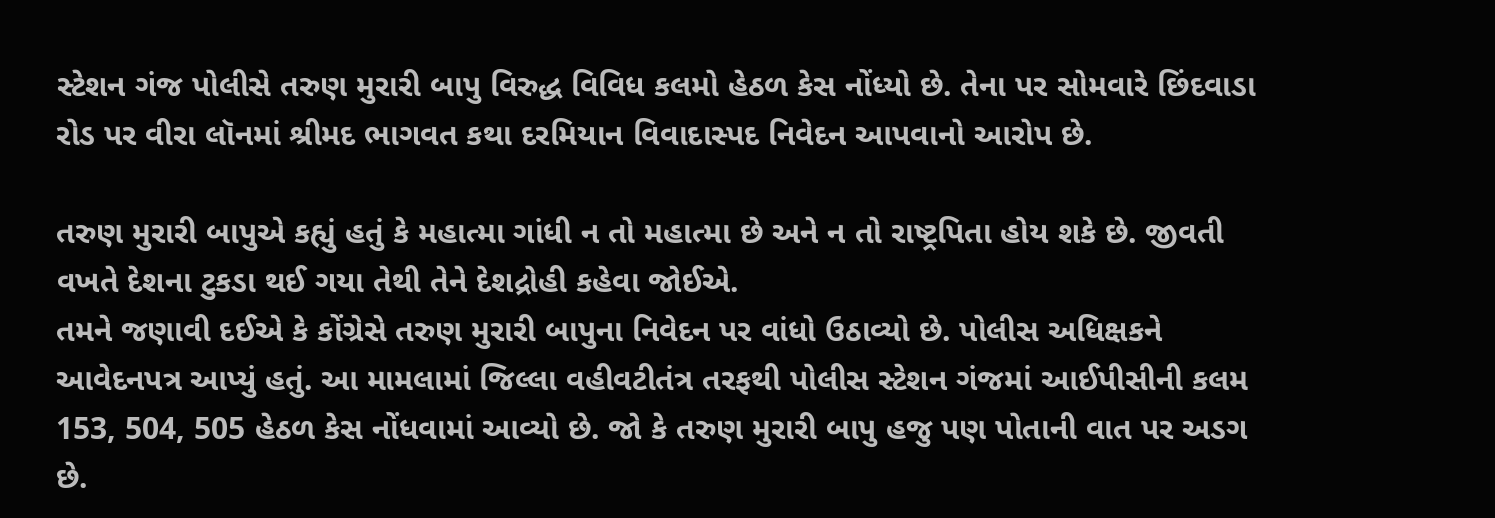સ્ટેશન ગંજ પોલીસે તરુણ મુરારી બાપુ વિરુદ્ધ વિવિધ કલમો હેઠળ કેસ નોંધ્યો છે. તેના પર સોમવારે છિંદવાડા રોડ પર વીરા લૉનમાં શ્રીમદ ભાગવત કથા દરમિયાન વિવાદાસ્પદ નિવેદન આપવાનો આરોપ છે.

તરુણ મુરારી બાપુએ કહ્યું હતું કે મહાત્મા ગાંધી ન તો મહાત્મા છે અને ન તો રાષ્ટ્રપિતા હોય શકે છે. જીવતી વખતે દેશના ટુકડા થઈ ગયા તેથી તેને દેશદ્રોહી કહેવા જોઈએ.
તમને જણાવી દઈએ કે કોંગ્રેસે તરુણ મુરારી બાપુના નિવેદન પર વાંધો ઉઠાવ્યો છે. પોલીસ અધિક્ષકને આવેદનપત્ર આપ્યું હતું. આ મામલામાં જિલ્લા વહીવટીતંત્ર તરફથી પોલીસ સ્ટેશન ગંજમાં આઈપીસીની કલમ 153, 504, 505 હેઠળ કેસ નોંધવામાં આવ્યો છે. જો કે તરુણ મુરારી બાપુ હજુ પણ પોતાની વાત પર અડગ છે.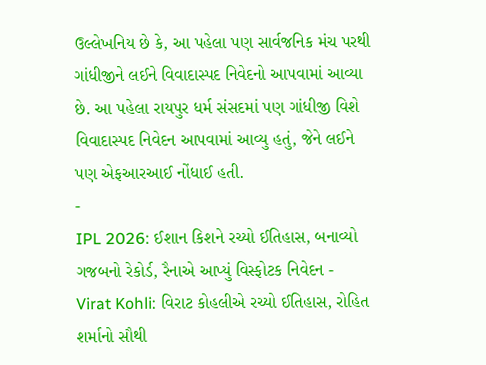ઉલ્લેખનિય છે કે, આ પહેલા પણ સાર્વજનિક મંચ પરથી ગાંધીજીને લઈને વિવાદાસ્પદ નિવેદનો આપવામાં આવ્યા છે. આ પહેલા રાયપુર ધર્મ સંસદમાં પણ ગાંધીજી વિશે વિવાદાસ્પદ નિવેદન આપવામાં આવ્યુ હતું, જેને લઈને પણ એફઆરઆઈ નોંધાઈ હતી.
-
IPL 2026: ઈશાન કિશને રચ્યો ઈતિહાસ, બનાવ્યો ગજબનો રેકોર્ડ, રૈનાએ આપ્યું વિસ્ફોટક નિવેદન -
Virat Kohli: વિરાટ કોહલીએ રચ્યો ઈતિહાસ, રોહિત શર્માનો સૌથી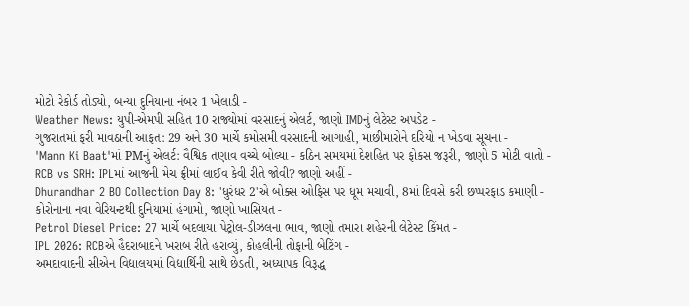મોટો રેકોર્ડ તોડ્યો, બન્યા દુનિયાના નંબર 1 ખેલાડી -
Weather News: યુપી-એમપી સહિત 10 રાજ્યોમાં વરસાદનું એલર્ટ, જાણો IMDનું લેટેસ્ટ અપડેટ -
ગુજરાતમાં ફરી માવઠાની આફત: 29 અને 30 માર્ચે કમોસમી વરસાદની આગાહી, માછીમારોને દરિયો ન ખેડવા સૂચના -
'Mann Ki Baat'માં PMનું એલર્ટ: વૈશ્વિક તણાવ વચ્ચે બોલ્યા - કઠિન સમયમાં દેશહિત પર ફોકસ જરૂરી, જાણો 5 મોટી વાતો -
RCB vs SRH: IPLમાં આજની મેચ ફ્રીમાં લાઈવ કેવી રીતે જોવી? જાણો અહીં -
Dhurandhar 2 BO Collection Day 8: 'ધુરંધર 2'એ બોક્સ ઓફિસ પર ધૂમ મચાવી, 8માં દિવસે કરી છપ્પરફાડ કમાણી -
કોરોનાના નવા વેરિયન્ટથી દુનિયામાં હંગામો, જાણો ખાસિયત -
Petrol Diesel Price: 27 માર્ચે બદલાયા પેટ્રોલ-ડીઝલના ભાવ, જાણો તમારા શહેરની લેટેસ્ટ કિંમત -
IPL 2026: RCBએ હૈદરાબાદને ખરાબ રીતે હરાવ્યું, કોહલીની તોફાની બેટિંગ -
અમદાવાદની સીએન વિદ્યાલયમાં વિદ્યાર્થિની સાથે છેડતી, અધ્યાપક વિરૂદ્ધ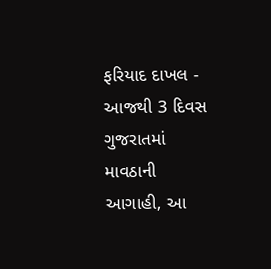ફરિયાદ દાખલ -
આજથી 3 દિવસ ગુજરાતમાં માવઠાની આગાહી, આ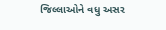જિલ્લાઓને વધુ અસર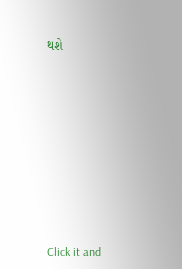થશે










Click it and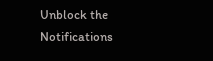Unblock the Notifications